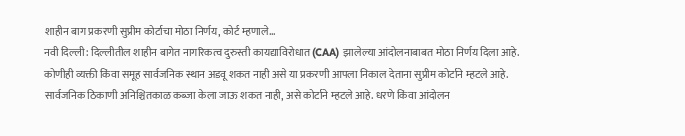शाहीन बाग प्रकरणी सुप्रीम कोर्टाचा मोठा निर्णय, कोर्ट म्हणाले...
नवी दिल्ली: दिल्लीतील शाहीन बागेत नागरिकत्व दुरुस्ती कायद्याविरोधात (CAA) झालेल्या आंदोलनाबाबत मोठा निर्णय दिला आहे. कोणीही व्यक्ती किंवा समूह सार्वजनिक स्थान अडवू शकत नाही असे या प्रकरणी आपला निकाल देताना सुप्रीम कोर्टाने म्हटले आहे. सार्वजनिक ठिकाणी अनिश्चितकाळ कब्जा केला जाऊ शकत नाही, असे कोर्टाने म्हटले आहे. धरणे किंवा आंदोलन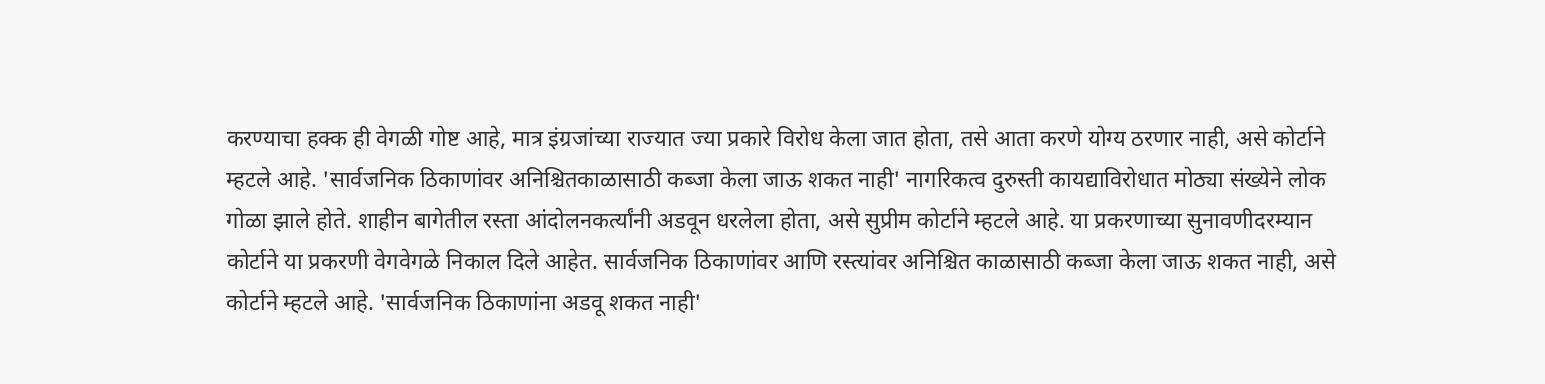करण्याचा हक्क ही वेगळी गोष्ट आहे, मात्र इंग्रजांच्या राज्यात ज्या प्रकारे विरोध केला जात होता, तसे आता करणे योग्य ठरणार नाही, असे कोर्टाने म्हटले आहे. 'सार्वजनिक ठिकाणांवर अनिश्चितकाळासाठी कब्जा केला जाऊ शकत नाही' नागरिकत्व दुरुस्ती कायद्याविरोधात मोठ्या संख्येने लोक गोळा झाले होते. शाहीन बागेतील रस्ता आंदोलनकर्त्यांनी अडवून धरलेला होता, असे सुप्रीम कोर्टाने म्हटले आहे. या प्रकरणाच्या सुनावणीदरम्यान कोर्टाने या प्रकरणी वेगवेगळे निकाल दिले आहेत. सार्वजनिक ठिकाणांवर आणि रस्त्यांवर अनिश्चित काळासाठी कब्जा केला जाऊ शकत नाही, असे कोर्टाने म्हटले आहे. 'सार्वजनिक ठिकाणांना अडवू शकत नाही'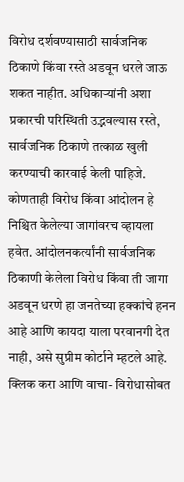विरोध दर्शवण्यासाठी सार्वजनिक ठिकाणे किंवा रस्ते अडवून धरले जाऊ शकत नाहीत. अधिकाऱ्यांनी अशा प्रकारची परिस्थिती उद्भवल्यास रस्ते, सार्वजनिक ठिकाणे तत्काळ खुली करण्याची कारवाई केली पाहिजे. कोणताही विरोध किंवा आंदोलन हे निश्चित केलेल्या जागांवरच व्हायला हवेत. आंदोलनकर्त्यांनी सार्वजनिक ठिकाणी केलेला विरोध किंवा ती जागा अडवून धरणे हा जनतेच्या हक्कांचे हनन आहे आणि कायदा याला परवानगी देत नाही, असे सुप्रीम कोर्टाने म्हटले आहे. क्लिक करा आणि वाचा- विरोधासोबत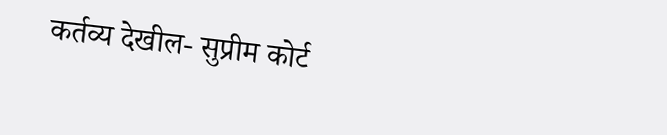कर्तव्य देखील- सुप्रीम कोर्ट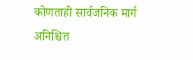कोणताही सार्वजनिक मार्ग अनिश्चित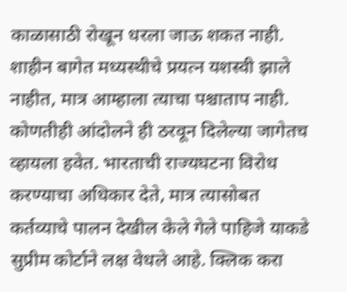काळासाठी रोखून धरला जाऊ शकत नाही. शाहीन बागेत मध्यस्थीचे प्रयत्न यशस्वी झाले नाहीत, मात्र आम्हाला त्याचा पश्चाताप नाही. कोणतीही आंदोलने ही ठरवून दिलेल्या जागेतच व्हायला हवेत. भारताची राज्यघटना विरोध करण्याचा अधिकार देते, मात्र त्यासोबत कर्तव्याचे पालन देखील केले गेले पाहिजे याकडे सुप्रीम कोर्टाने लक्ष वेधले आहे. क्लिक करा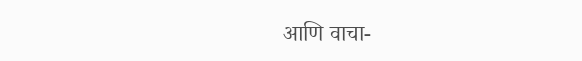आणि वाचा-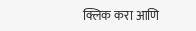क्लिक करा आणि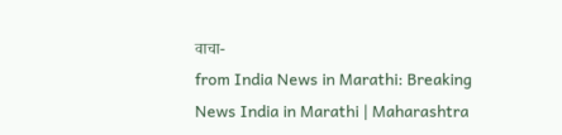वाचा-
from India News in Marathi: Breaking News India in Marathi | Maharashtra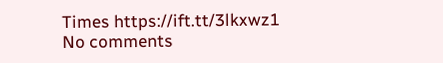Times https://ift.tt/3lkxwz1
No comments